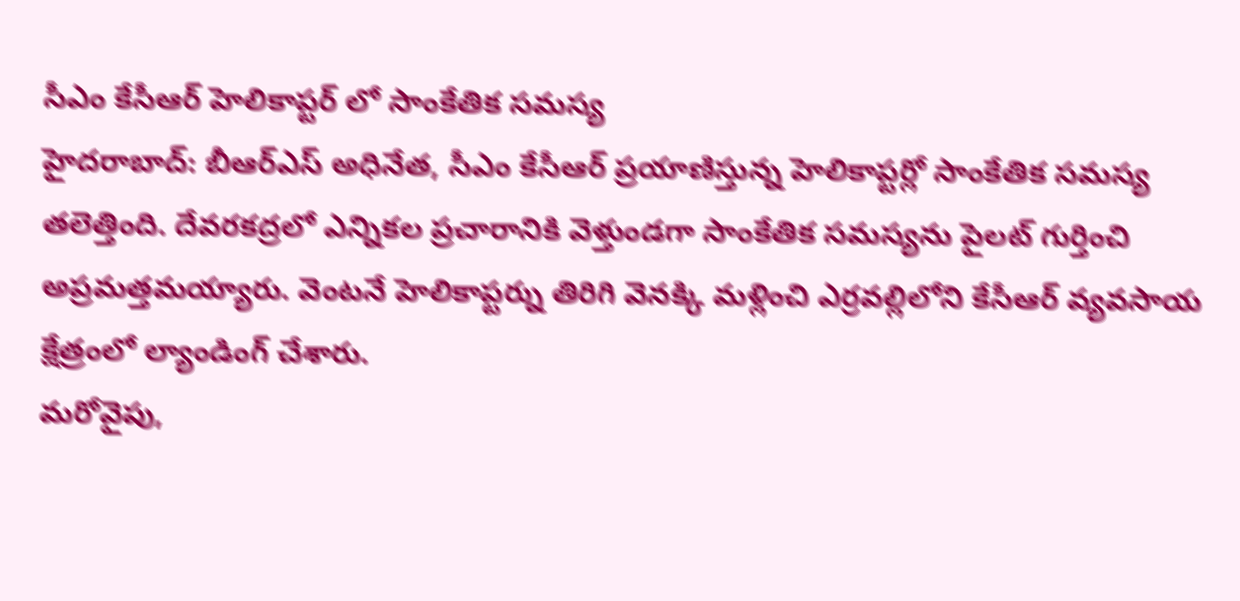సీఎం కేసీఆర్ హెలికాప్టర్ లో సాంకేతిక సమస్య
హైదరాబాద్: బీఆర్ఎస్ అధినేత, సీఎం కేసీఆర్ ప్రయాణిస్తున్న హెలికాప్టర్లో సాంకేతిక సమస్య తలెత్తింది. దేవరకద్రలో ఎన్నికల ప్రచారానికి వెళ్తుండగా సాంకేతిక సమస్యను పైలట్ గుర్తించి అప్రమత్తమయ్యారు. వెంటనే హెలికాప్టర్ను తిరిగి వెనక్కి మళ్లించి ఎర్రవల్లిలోని కేసీఆర్ వ్యవసాయ క్షేత్రంలో ల్యాండింగ్ చేశారు.
మరోవైపు,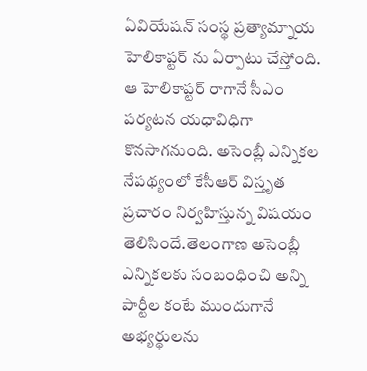ఏవియేషన్ సంస్థ ప్రత్యామ్నాయ హెలికాప్టర్ ను ఏర్పాటు చేస్తోంది. ఆ హెలికాప్టర్ రాగానే సీఎం పర్యటన యధావిధిగా కొనసాగనుంది. అసెంబ్లీ ఎన్నికల నేపథ్యంలో కేసీఆర్ విస్తృత ప్రచారం నిర్వహిస్తున్న విషయం తెలిసిందే.తెలంగాణ అసెంబ్లీ ఎన్నికలకు సంబంధించి అన్ని పార్టీల కంటే ముందుగానే అభ్యర్థులను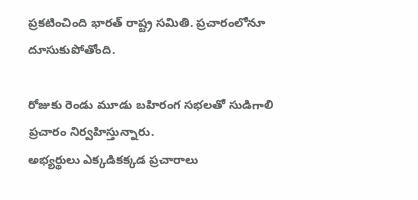ప్రకటించింది భారత్ రాష్ట్ర సమితి. ప్రచారంలోనూ దూసుకుపోతోంది.

రోజుకు రెండు మూడు బహిరంగ సభలతో సుడిగాలి ప్రచారం నిర్వహిస్తున్నారు.
అభ్యర్థులు ఎక్కడికక్కడ ప్రచారాలు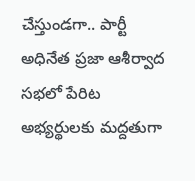చేస్తుండగా.. పార్టీ అధినేత ప్రజా ఆశీర్వాద సభలో పేరిట అభ్యర్థులకు మద్దతుగా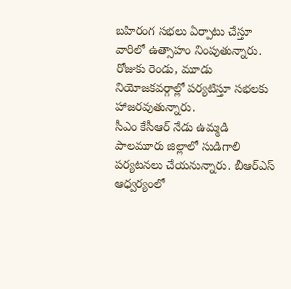బహిరంగ సభలు ఏర్పాటు చేస్తూ వారిలో ఉత్సాహం నింపుతున్నారు. రోజుకు రెండు, మూడు నియోజకవర్గాల్లో పర్యటిస్తూ సభలకు హాజరవుతున్నారు.
సీఎం కేసీఆర్ నేడు ఉమ్మడి పాలమూరు జిల్లాలో సుడిగాలి పర్యటనలు చేయనున్నారు. బీఆర్ఎస్ ఆధ్వర్యంలో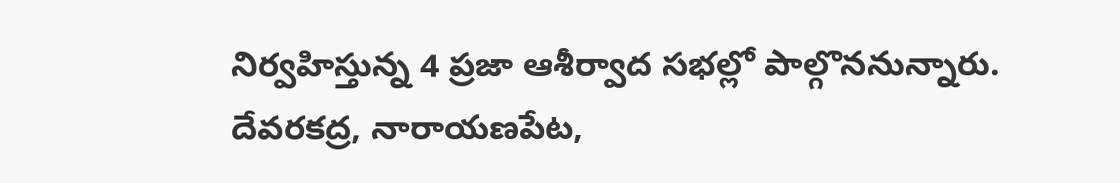నిర్వహిస్తున్న 4 ప్రజా ఆశీర్వాద సభల్లో పాల్గొననున్నారు. దేవరకద్ర, నారాయణపేట,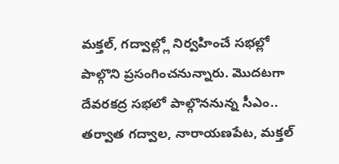మక్తల్, గద్వాల్ల్లో నిర్వహించే సభల్లో పాల్గొని ప్రసంగించనున్నారు. మొదటగా దేవరకద్ర సభలో పాల్గొననున్న సీఎం.. తర్వాత గద్వాల, నారాయణపేట, మక్తల్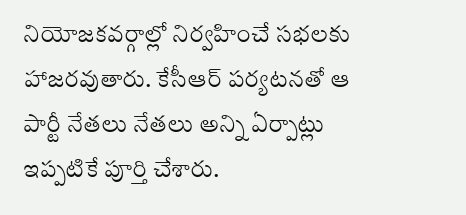నియోజకవర్గాల్లో నిర్వహించే సభలకు హాజరవుతారు. కేసీఆర్ పర్యటనతో ఆ పార్టీ నేతలు నేతలు అన్ని ఏర్పాట్లు ఇప్పటికే పూర్తి చేశారు.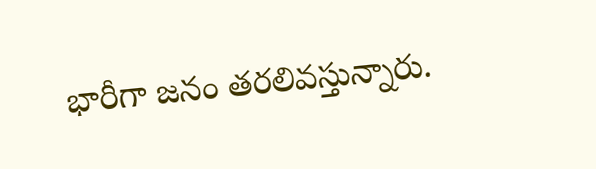భారీగా జనం తరలివస్తున్నారు.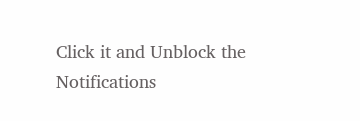Click it and Unblock the Notifications